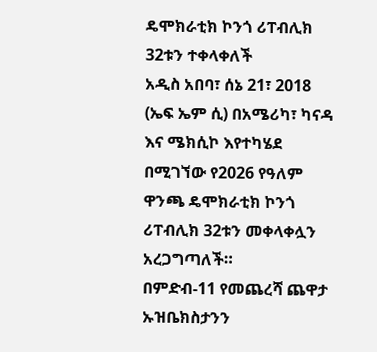ዴሞክራቲክ ኮንጎ ሪፐብሊክ 32ቱን ተቀላቀለች
አዲስ አበባ፣ ሰኔ 21፣ 2018 (ኤፍ ኤም ሲ) በአሜሪካ፣ ካናዳ እና ሜክሲኮ እየተካሄደ በሚገኘው የ2026 የዓለም ዋንጫ ዴሞክራቲክ ኮንጎ ሪፐብሊክ 32ቱን መቀላቀሏን አረጋግጣለች።
በምድብ-11 የመጨረሻ ጨዋታ ኡዝቤክስታንን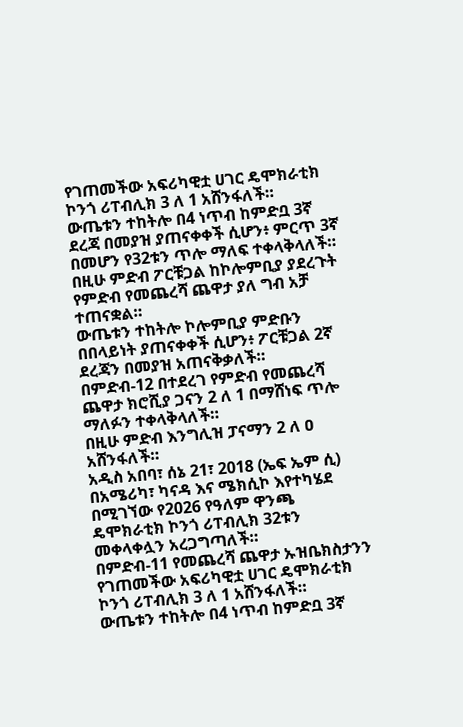የገጠመችው አፍሪካዊቷ ሀገር ዴሞክራቲክ ኮንጎ ሪፐብሊክ 3 ለ 1 አሸንፋለች።
ውጤቱን ተከትሎ በ4 ነጥብ ከምድቧ 3ኛ ደረጃ በመያዝ ያጠናቀቀች ሲሆን፥ ምርጥ 3ኛ በመሆን የ32ቱን ጥሎ ማለፍ ተቀላቅላለች።
በዚሁ ምድብ ፖርቹጋል ከኮሎምቢያ ያደረጉት የምድብ የመጨረሻ ጨዋታ ያለ ግብ አቻ ተጠናቋል።
ውጤቱን ተከትሎ ኮሎምቢያ ምድቡን በበላይነት ያጠናቀቀች ሲሆን፥ ፖርቹጋል 2ኛ ደረጃን በመያዝ አጠናቅቃለች።
በምድብ-12 በተደረገ የምድብ የመጨረሻ ጨዋታ ክሮሺያ ጋናን 2 ለ 1 በማሸነፍ ጥሎ ማለፉን ተቀላቅላለች።
በዚሁ ምድብ እንግሊዝ ፓናማን 2 ለ ዐ አሸንፋለች።
አዲስ አበባ፣ ሰኔ 21፣ 2018 (ኤፍ ኤም ሲ) በአሜሪካ፣ ካናዳ እና ሜክሲኮ እየተካሄደ በሚገኘው የ2026 የዓለም ዋንጫ ዴሞክራቲክ ኮንጎ ሪፐብሊክ 32ቱን መቀላቀሏን አረጋግጣለች።
በምድብ-11 የመጨረሻ ጨዋታ ኡዝቤክስታንን የገጠመችው አፍሪካዊቷ ሀገር ዴሞክራቲክ ኮንጎ ሪፐብሊክ 3 ለ 1 አሸንፋለች።
ውጤቱን ተከትሎ በ4 ነጥብ ከምድቧ 3ኛ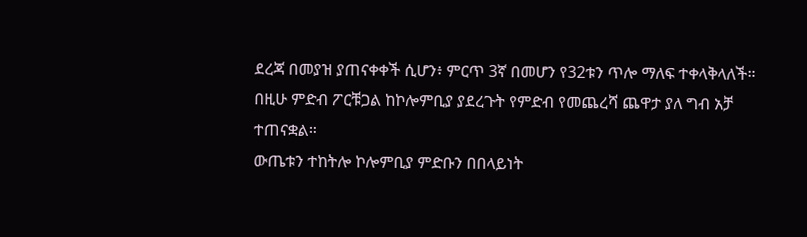ደረጃ በመያዝ ያጠናቀቀች ሲሆን፥ ምርጥ 3ኛ በመሆን የ32ቱን ጥሎ ማለፍ ተቀላቅላለች።
በዚሁ ምድብ ፖርቹጋል ከኮሎምቢያ ያደረጉት የምድብ የመጨረሻ ጨዋታ ያለ ግብ አቻ ተጠናቋል።
ውጤቱን ተከትሎ ኮሎምቢያ ምድቡን በበላይነት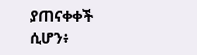ያጠናቀቀች ሲሆን፥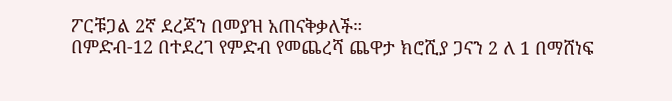ፖርቹጋል 2ኛ ደረጃን በመያዝ አጠናቅቃለች።
በምድብ-12 በተደረገ የምድብ የመጨረሻ ጨዋታ ክሮሺያ ጋናን 2 ለ 1 በማሸነፍ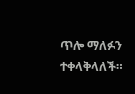ጥሎ ማለፉን ተቀላቅላለች።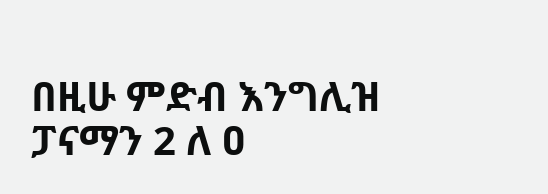በዚሁ ምድብ እንግሊዝ ፓናማን 2 ለ ዐ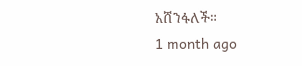አሸንፋለች።
1 month ago